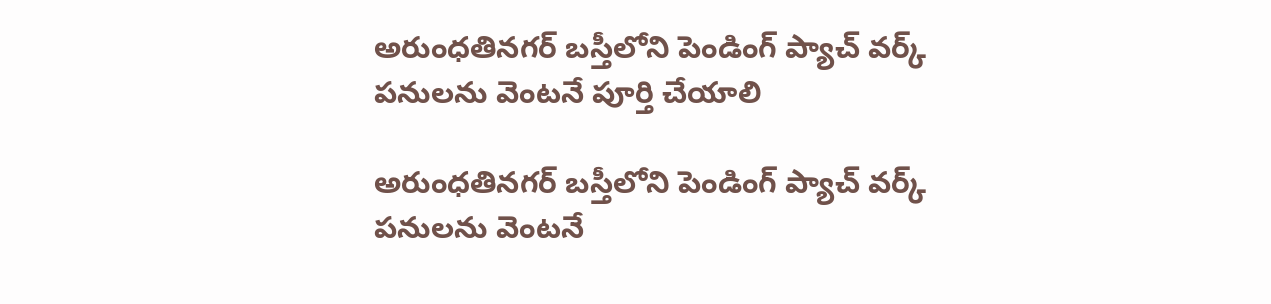అరుంధతినగర్ బస్తీలోని పెండింగ్ ప్యాచ్ వర్క్ పనులను వెంటనే పూర్తి చేయాలి

అరుంధతినగర్ బస్తీలోని పెండింగ్ ప్యాచ్ వర్క్ పనులను వెంటనే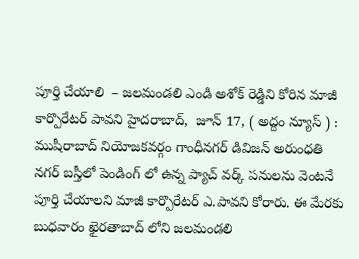పూర్తి చేయాలి  – జలమండలి ఎండి అశోక్ రెడ్డిని కోరిన మాజీ కార్పొరేటర్ పావని హైదరాబాద్,  జూన్ 17, ( అద్దం న్యూస్ ) :   ముషీరాబాద్ నియోజకవర్గం గాంధీనగర్ డివిజన్ అరుంధతి నగర్ బస్తీలో పెండింగ్ లో ఉన్న ప్యాచ్ వర్క్ పనులను వెంటనే పూర్తి చేయాలని మాజీ కార్పొరేటర్ ఎ.పావని కోరారు. ఈ మేరకు బుధవారం ఖైరతాబాద్ లోని జలమండలి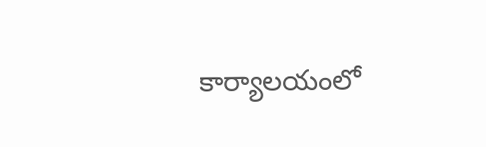కార్యాలయంలో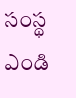సంస్థ ఎండి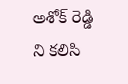అశోక్ రెడ్డి ని కలిసి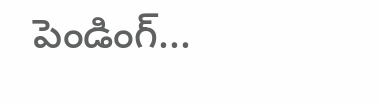పెండింగ్...